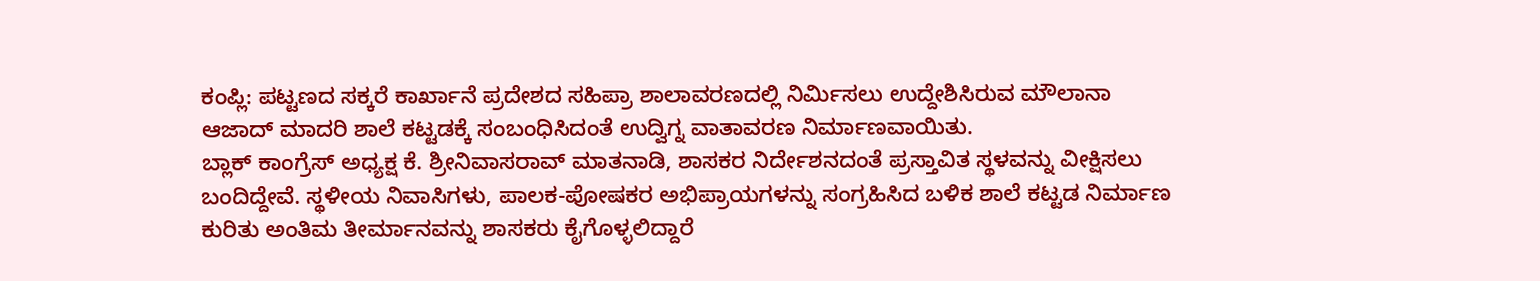ಕಂಪ್ಲಿ: ಪಟ್ಟಣದ ಸಕ್ಕರೆ ಕಾರ್ಖಾನೆ ಪ್ರದೇಶದ ಸಹಿಪ್ರಾ ಶಾಲಾವರಣದಲ್ಲಿ ನಿರ್ಮಿಸಲು ಉದ್ದೇಶಿಸಿರುವ ಮೌಲಾನಾ ಆಜಾದ್ ಮಾದರಿ ಶಾಲೆ ಕಟ್ಟಡಕ್ಕೆ ಸಂಬಂಧಿಸಿದಂತೆ ಉದ್ವಿಗ್ನ ವಾತಾವರಣ ನಿರ್ಮಾಣವಾಯಿತು.
ಬ್ಲಾಕ್ ಕಾಂಗ್ರೆಸ್ ಅಧ್ಯಕ್ಷ ಕೆ. ಶ್ರೀನಿವಾಸರಾವ್ ಮಾತನಾಡಿ, ಶಾಸಕರ ನಿರ್ದೇಶನದಂತೆ ಪ್ರಸ್ತಾವಿತ ಸ್ಥಳವನ್ನು ವೀಕ್ಷಿಸಲು ಬಂದಿದ್ದೇವೆ. ಸ್ಥಳೀಯ ನಿವಾಸಿಗಳು, ಪಾಲಕ-ಪೋಷಕರ ಅಭಿಪ್ರಾಯಗಳನ್ನು ಸಂಗ್ರಹಿಸಿದ ಬಳಿಕ ಶಾಲೆ ಕಟ್ಟಡ ನಿರ್ಮಾಣ ಕುರಿತು ಅಂತಿಮ ತೀರ್ಮಾನವನ್ನು ಶಾಸಕರು ಕೈಗೊಳ್ಳಲಿದ್ದಾರೆ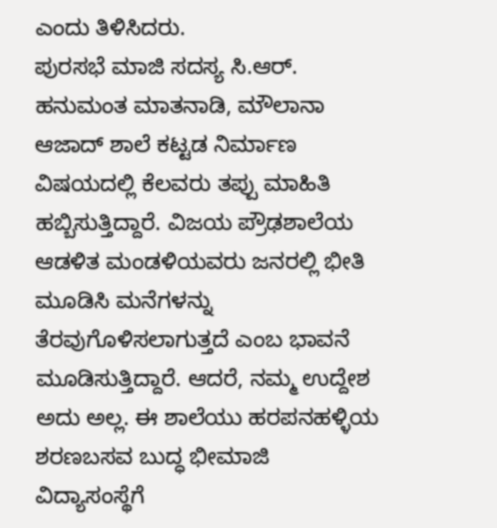ಎಂದು ತಿಳಿಸಿದರು.
ಪುರಸಭೆ ಮಾಜಿ ಸದಸ್ಯ ಸಿ.ಆರ್. ಹನುಮಂತ ಮಾತನಾಡಿ, ಮೌಲಾನಾ ಆಜಾದ್ ಶಾಲೆ ಕಟ್ಟಡ ನಿರ್ಮಾಣ ವಿಷಯದಲ್ಲಿ ಕೆಲವರು ತಪ್ಪು ಮಾಹಿತಿ ಹಬ್ಬಿಸುತ್ತಿದ್ದಾರೆ. ವಿಜಯ ಪ್ರೌಢಶಾಲೆಯ ಆಡಳಿತ ಮಂಡಳಿಯವರು ಜನರಲ್ಲಿ ಭೀತಿ ಮೂಡಿಸಿ ಮನೆಗಳನ್ನು ತೆರವುಗೊಳಿಸಲಾಗುತ್ತದೆ ಎಂಬ ಭಾವನೆ ಮೂಡಿಸುತ್ತಿದ್ದಾರೆ. ಆದರೆ, ನಮ್ಮ ಉದ್ದೇಶ ಅದು ಅಲ್ಲ. ಈ ಶಾಲೆಯು ಹರಪನಹಳ್ಳಿಯ ಶರಣಬಸವ ಬುದ್ಧ ಭೀಮಾಜಿ ವಿದ್ಯಾಸಂಸ್ಥೆಗೆ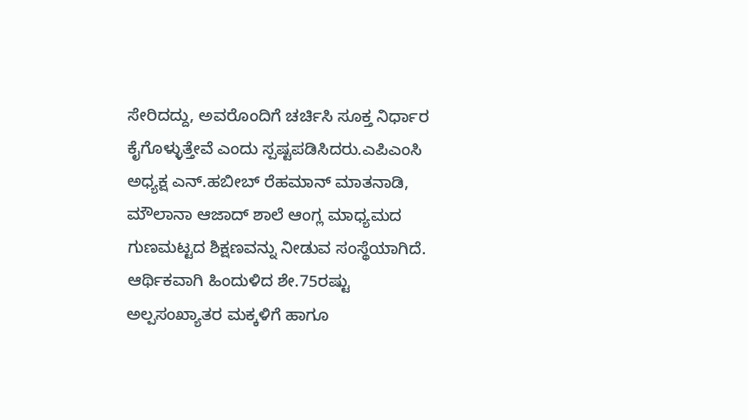ಸೇರಿದದ್ದು, ಅವರೊಂದಿಗೆ ಚರ್ಚಿಸಿ ಸೂಕ್ತ ನಿರ್ಧಾರ ಕೈಗೊಳ್ಳುತ್ತೇವೆ ಎಂದು ಸ್ಪಷ್ಟಪಡಿಸಿದರು.ಎಪಿಎಂಸಿ ಅಧ್ಯಕ್ಷ ಎನ್.ಹಬೀಬ್ ರೆಹಮಾನ್ ಮಾತನಾಡಿ, ಮೌಲಾನಾ ಆಜಾದ್ ಶಾಲೆ ಆಂಗ್ಲ ಮಾಧ್ಯಮದ ಗುಣಮಟ್ಟದ ಶಿಕ್ಷಣವನ್ನು ನೀಡುವ ಸಂಸ್ಥೆಯಾಗಿದೆ. ಆರ್ಥಿಕವಾಗಿ ಹಿಂದುಳಿದ ಶೇ.75ರಷ್ಟು ಅಲ್ಪಸಂಖ್ಯಾತರ ಮಕ್ಕಳಿಗೆ ಹಾಗೂ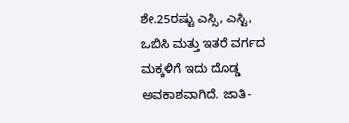ಶೇ.25ರಷ್ಟು ಎಸ್ಸಿ, ಎಸ್ಟಿ, ಒಬಿಸಿ ಮತ್ತು ಇತರೆ ವರ್ಗದ ಮಕ್ಕಳಿಗೆ ಇದು ದೊಡ್ಡ ಅವಕಾಶವಾಗಿದೆ. ಜಾತಿ-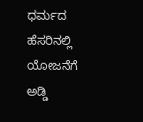ಧರ್ಮದ ಹೆಸರಿನಲ್ಲಿ ಯೋಜನೆಗೆ ಅಡ್ಡಿ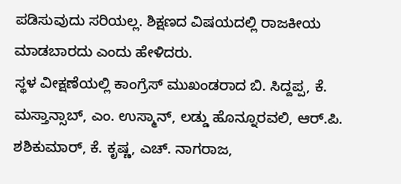ಪಡಿಸುವುದು ಸರಿಯಲ್ಲ. ಶಿಕ್ಷಣದ ವಿಷಯದಲ್ಲಿ ರಾಜಕೀಯ ಮಾಡಬಾರದು ಎಂದು ಹೇಳಿದರು.
ಸ್ಥಳ ವೀಕ್ಷಣೆಯಲ್ಲಿ ಕಾಂಗ್ರೆಸ್ ಮುಖಂಡರಾದ ಬಿ. ಸಿದ್ದಪ್ಪ, ಕೆ. ಮಸ್ತಾನ್ಸಾಬ್, ಎಂ. ಉಸ್ಮಾನ್, ಲಡ್ಡು ಹೊನ್ನೂರವಲಿ, ಆರ್.ಪಿ. ಶಶಿಕುಮಾರ್, ಕೆ. ಕೃಷ್ಣ, ಎಚ್. ನಾಗರಾಜ,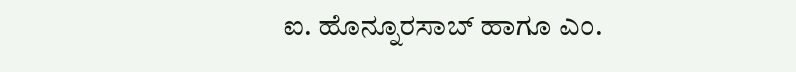ಐ. ಹೊನ್ನೂರಸಾಬ್ ಹಾಗೂ ಎಂ.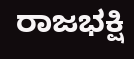ರಾಜಭಕ್ಷಿ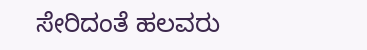ಸೇರಿದಂತೆ ಹಲವರು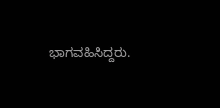ಭಾಗವಹಿಸಿದ್ದರು.